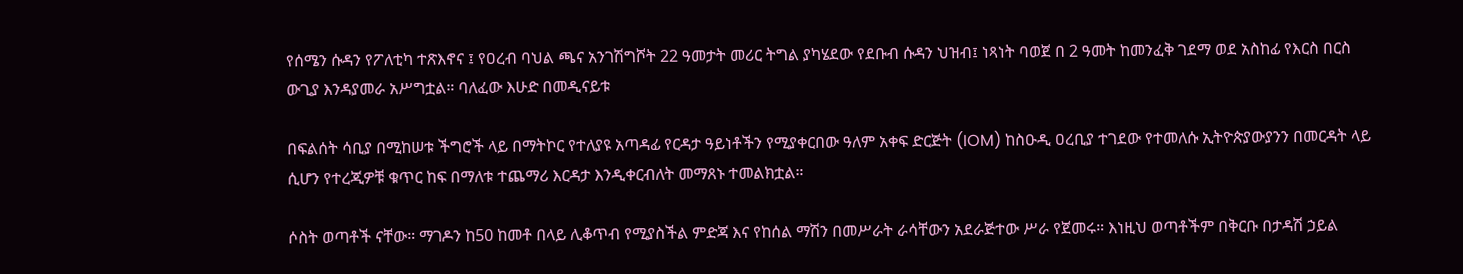የሰሜን ሱዳን የፖለቲካ ተጽእኖና ፤ የዐረብ ባህል ጫና አንገሽግሾት 22 ዓመታት መሪር ትግል ያካሄደው የደቡብ ሱዳን ህዝብ፤ ነጻነት ባወጀ በ 2 ዓመት ከመንፈቅ ገደማ ወደ አስከፊ የእርስ በርስ ውጊያ እንዳያመራ አሥግቷል። ባለፈው እሁድ በመዲናይቱ

በፍልሰት ሳቢያ በሚከሠቱ ችግሮች ላይ በማትኮር የተለያዩ አጣዳፊ የርዳታ ዓይነቶችን የሚያቀርበው ዓለም አቀፍ ድርጅት (IOM) ከስዑዲ ዐረቢያ ተገደው የተመለሱ ኢትዮጵያውያንን በመርዳት ላይ ሲሆን የተረጂዎቹ ቁጥር ከፍ በማለቱ ተጨማሪ እርዳታ እንዲቀርብለት መማጸኑ ተመልክቷል።

ሶስት ወጣቶች ናቸው። ማገዶን ከ50 ከመቶ በላይ ሊቆጥብ የሚያስችል ምድጃ እና የከሰል ማሽን በመሥራት ራሳቸውን አደራጅተው ሥራ የጀመሩ። እነዚህ ወጣቶችም በቅርቡ በታዳሽ ኃይል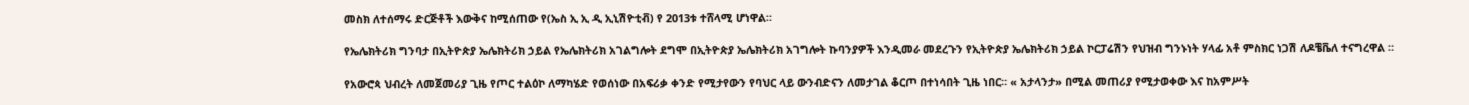መስክ ለተሰማሩ ድርጅቶች እውቅና ከሚሰጠው የ(ኤስ ኢ ኢ ዲ ኢኒሽዮቲቭ) የ 2013ቱ ተሸላሚ ሆነዋል።

የኤሌክትሪክ ግንባታ በኢትዮጵያ ኤሌክትሪክ ኃይል የኤሌክትሪክ አገልግሎት ደግሞ በኢትዮጵያ ኤሌክትሪክ አገግሎት ኩባንያዎች እንዲመራ መደረጉን የኢትዮጵያ ኤሌክትሪክ ኃይል ኮርፓሬሽን የህዝብ ግንኑነት ሃላፊ አቶ ምስክር ነጋሽ ለዶቼቬለ ተናግረዋል ።

የአውሮጳ ህብረት ለመጀመሪያ ጊዜ የጦር ተልዕኮ ለማካሄድ የወሰነው በአፍሪቃ ቀንድ የሚታየውን የባህር ላይ ውንብድናን ለመታገል ቆርጦ በተነሳበት ጊዜ ነበር። « አታላንታ» በሚል መጠሪያ የሚታወቀው እና ከአምሥት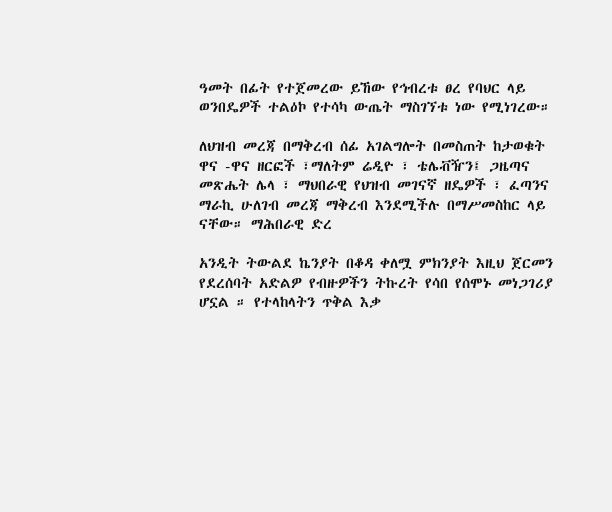ዓመት በፊት የተጀመረው ይኸው የኅብረቱ ፀረ የባህር ላይ ወንበዴዎች ተልዕኮ የተሳካ ውጤት ማስገኘቱ ነው የሚነገረው።

ለህዝብ መረጃ በማቅረብ ሰፊ አገልግሎት በመስጠት ከታወቁት ዋና -ዋና ዘርፎች ፣ማለትም ሬዲዮ ፣ ቴሌቭዥን፤ ጋዜጣና መጽሔት ሌላ ፣ ማህበራዊ የህዝብ መገናኛ ዘዴዎች ፣ ፈጣንና ማራኪ ሁለገብ መረጃ ማቅረብ እንደሚችሉ በማሥመስከር ላይ ናቸው። ማሕበራዊ ድረ

አንዲት ትውልደ ኬንያት በቆዳ ቀለሟ ምክንያት እዚህ ጀርመን የደረሰባት አድልዎ የብዙዎችን ትኩረት የሳበ የሰሞኑ መነጋገሪያ ሆኗል ። የተላከላትን ጥቅል እቃ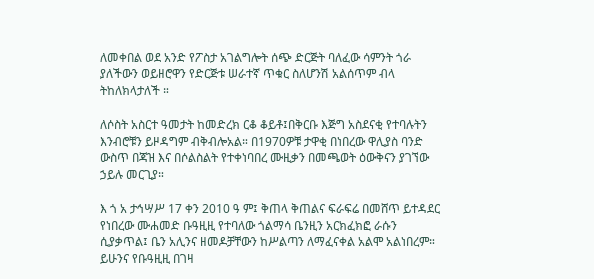ለመቀበል ወደ አንድ የፖስታ አገልግሎት ሰጭ ድርጅት ባለፈው ሳምንት ጎራ ያለችውን ወይዘሮዋን የድርጅቱ ሠራተኛ ጥቁር ስለሆንሽ አልሰጥም ብላ ትከለክላታለች ።

ለሶስት አስርተ ዓመታት ከመድረክ ርቆ ቆይቶ፤በቅርቡ እጅግ አስደናቂ የተባሉትን እንብሮቹን ይዞዳግም ብቅብሎአል። በ1970ዎቹ ታዋቂ በነበረው ዋሊያስ ባንድ ውስጥ በጃዝ እና በሶልስልት የተቀነባበረ ሙዚቃን በመጫወት ዕውቅናን ያገኘው ኃይሉ መርጊያ።

እ ጎ አ ታኅሣሥ 17 ቀን 2010 ዓ ም፤ ቅጠላ ቅጠልና ፍራፍሬ በመሸጥ ይተዳደር የነበረው ሙሐመድ ቡዓዚዚ የተባለው ጎልማሳ ቤንዚን አርክፈክፎ ራሱን ሲያቃጥል፤ ቤን አሊንና ዘመዶቻቸውን ከሥልጣን ለማፈናቀል አልሞ አልነበረም። ይሁንና የቡዓዚዚ በገዛ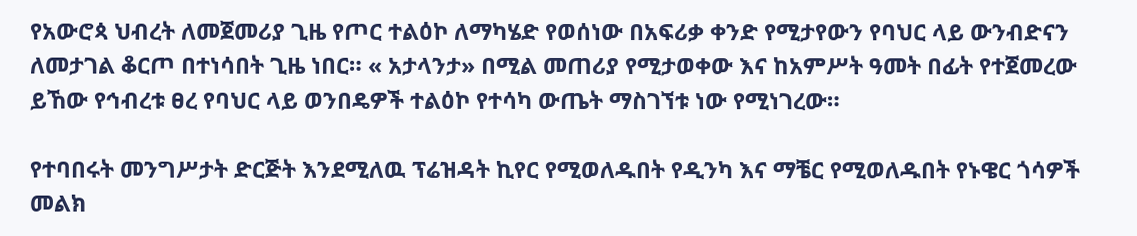የአውሮጳ ህብረት ለመጀመሪያ ጊዜ የጦር ተልዕኮ ለማካሄድ የወሰነው በአፍሪቃ ቀንድ የሚታየውን የባህር ላይ ውንብድናን ለመታገል ቆርጦ በተነሳበት ጊዜ ነበር። « አታላንታ» በሚል መጠሪያ የሚታወቀው እና ከአምሥት ዓመት በፊት የተጀመረው ይኸው የኅብረቱ ፀረ የባህር ላይ ወንበዴዎች ተልዕኮ የተሳካ ውጤት ማስገኘቱ ነው የሚነገረው።

የተባበሩት መንግሥታት ድርጅት እንደሚለዉ ፕሬዝዳት ኪየር የሚወለዱበት የዲንካ እና ማቼር የሚወለዱበት የኑዌር ጎሳዎች መልክ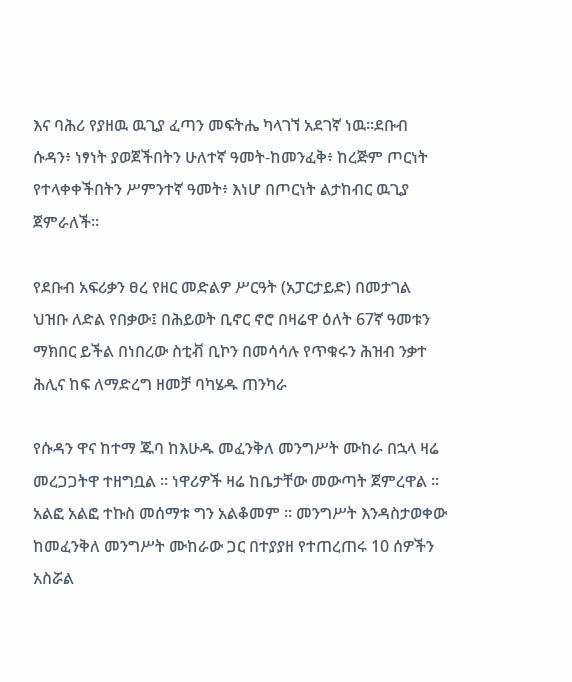እና ባሕሪ የያዘዉ ዉጊያ ፈጣን መፍትሔ ካላገኘ አደገኛ ነዉ።ደቡብ ሱዳን፥ ነፃነት ያወጀችበትን ሁለተኛ ዓመት-ከመንፈቅ፥ ከረጅም ጦርነት የተላቀቀችበትን ሥምንተኛ ዓመት፥ እነሆ በጦርነት ልታከብር ዉጊያ ጀምራለች።

የደቡብ አፍሪቃን ፀረ የዘር መድልዎ ሥርዓት (አፓርታይድ) በመታገል ህዝቡ ለድል የበቃው፤ በሕይወት ቢኖር ኖሮ በዛሬዋ ዕለት 67ኛ ዓመቱን ማክበር ይችል በነበረው ስቲቭ ቢኮን በመሳሳሉ የጥቁሩን ሕዝብ ንቃተ ሕሊና ከፍ ለማድረግ ዘመቻ ባካሄዱ ጠንካራ

የሱዳን ዋና ከተማ ጁባ ከእሁዱ መፈንቅለ መንግሥት ሙከራ በኋላ ዛሬ መረጋጋትዋ ተዘግቧል ። ነዋሪዎች ዛሬ ከቤታቸው መውጣት ጀምረዋል ። አልፎ አልፎ ተኩስ መሰማቱ ግን አልቆመም ። መንግሥት እንዳስታወቀው ከመፈንቅለ መንግሥት ሙከራው ጋር በተያያዘ የተጠረጠሩ 10 ሰዎችን አስሯል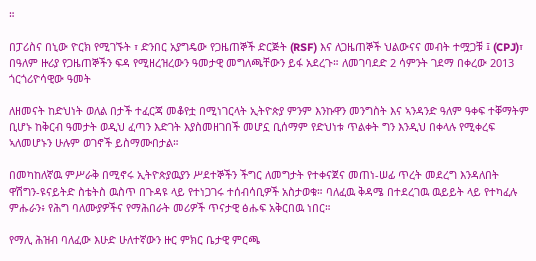።

በፓሪስና በኒው ዮርክ የሚገኙት ፣ ድንበር አያግዴው የጋዜጠኞች ድርጅት (RSF) እና ለጋዜጠኞች ህልውናና መብት ተሟጋቹ ፤ (CPJ)፣ በዓለም ዙሪያ የጋዜጠኞችን ፍዳ የሚዘረዝረውን ዓመታዊ መግለጫቸውን ይፋ አደረጉ። ለመገባደድ 2 ሳምንት ገደማ በቀረው 2013 ጎርጎሪዮሳዊው ዓመት

ለዘመናት ከድህነት ወለል በታች ተፈርጃ መቆየቷ በሚነገርላት ኢትዮጵያ ምንም እንኩዋን መንግስት እና ኣንዳንድ ዓለም ዓቀፍ ተቐማትም ቢሆኑ ከቅርብ ዓመታት ወዲህ ፈጣን እድገት እያስመዘገበች መሆኗ ቢሰማም የድህነቱ ጥልቀት ግን እንዲህ በቀላሉ የሚቀረፍ ኣለመሆኑን ሁሉም ወገኖች ይስማሙበታል።

በመካከለኛዉ ምሥራቅ በሚኖሩ ኢትዮጵያዉያን ሥደተኞችን ችግር ለመግታት የተቀናጀና መጠነ-ሠፊ ጥረት መደረግ እንዳለበት ዋሽግን-ዩናይትድ ስቴትስ ዉስጥ በጉዳዩ ላይ የተነጋገሩ ተሰብሳቢዎች አስታወቁ። ባለፈዉ ቅዳሜ በተደረገዉ ዉይይት ላይ የተካፈሉ ምሑራን፥ የሕግ ባለሙያዎችና የማሕበራት መሪዎች ጥናታዊ ፅሑፍ አቅርበዉ ነበር።

የማሊ ሕዝብ ባለፈው እሁድ ሁለተኛውን ዙር ምክር ቤታዊ ምርጫ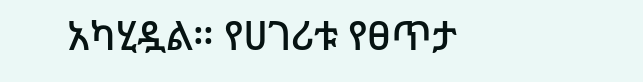አካሂዷል። የሀገሪቱ የፀጥታ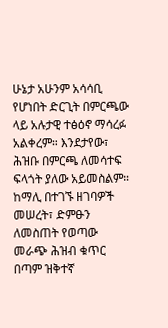ሁኔታ አሁንም አሳሳቢ የሆነበት ድርጊት በምርጫው ላይ አሉታዊ ተፅዕኖ ማሳረፉ አልቀረም። እንደታየው፣ ሕዝቡ በምርጫ ለመሳተፍ ፍላጎት ያለው አይመስልም። ከማሊ በተገኙ ዘገባዎች መሠረት፣ ድምፁን ለመስጠት የወጣው መራጭ ሕዝብ ቁጥር በጣም ዝቅተኛ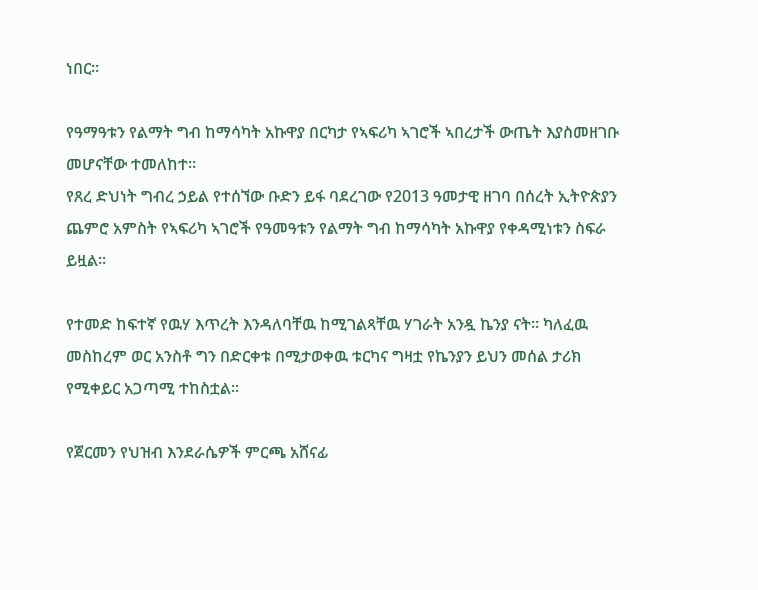ነበር።

የዓማዓቱን የልማት ግብ ከማሳካት አኩዋያ በርካታ የኣፍሪካ ኣገሮች ኣበረታች ውጤት እያስመዘገቡ መሆናቸው ተመለከተ።
የጸረ ድህነት ግብረ ኃይል የተሰኘው ቡድን ይፋ ባደረገው የ2013 ዓመታዊ ዘገባ በሰረት ኢትዮጵያን ጨምሮ አምስት የኣፍሪካ ኣገሮች የዓመዓቱን የልማት ግብ ከማሳካት አኩዋያ የቀዳሚነቱን ስፍራ ይዟል።

የተመድ ከፍተኛ የዉሃ እጥረት እንዳለባቸዉ ከሚገልጻቸዉ ሃገራት አንዷ ኬንያ ናት። ካለፈዉ መስከረም ወር አንስቶ ግን በድርቀቱ በሚታወቀዉ ቱርካና ግዛቷ የኬንያን ይህን መሰል ታሪክ የሚቀይር አጋጣሚ ተከስቷል።

የጀርመን የህዝብ እንደራሴዎች ምርጫ አሸናፊ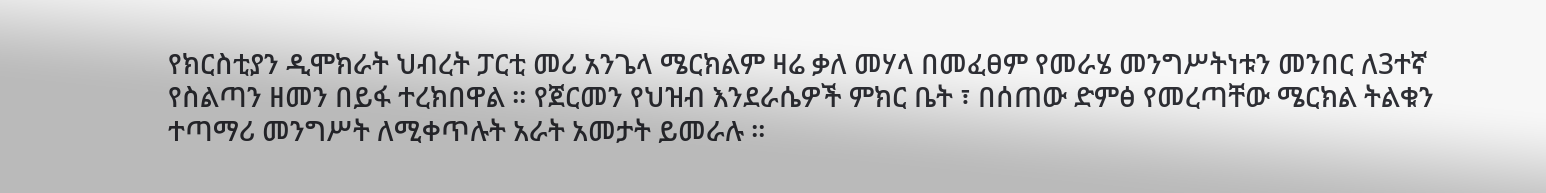የክርስቲያን ዲሞክራት ህብረት ፓርቲ መሪ አንጌላ ሜርክልም ዛሬ ቃለ መሃላ በመፈፀም የመራሄ መንግሥትነቱን መንበር ለ3ተኛ የስልጣን ዘመን በይፋ ተረክበዋል ። የጀርመን የህዝብ እንደራሴዎች ምክር ቤት ፣ በሰጠው ድምፅ የመረጣቸው ሜርክል ትልቁን ተጣማሪ መንግሥት ለሚቀጥሉት አራት አመታት ይመራሉ ።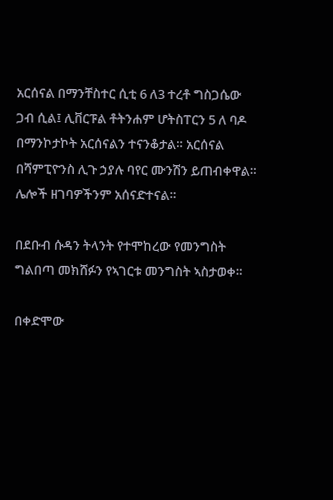አርሰናል በማንቸስተር ሲቲ 6 ለ3 ተረቶ ግስጋሴው ጋብ ሲል፤ ሊቨርፑል ቶትንሐም ሆትስፐርን 5 ለ ባዶ በማንኮታኮት አርሰናልን ተናንቆታል። አርሰናል በሻምፒዮንስ ሊጉ ኃያሉ ባየር ሙንሽን ይጠብቀዋል። ሌሎች ዘገባዎችንም አሰናድተናል።

በደቡብ ሱዳን ትላንት የተሞከረው የመንግስት ግልበጣ መክሸፉን የኣገርቱ መንግስት ኣስታወቀ።

በቀድሞው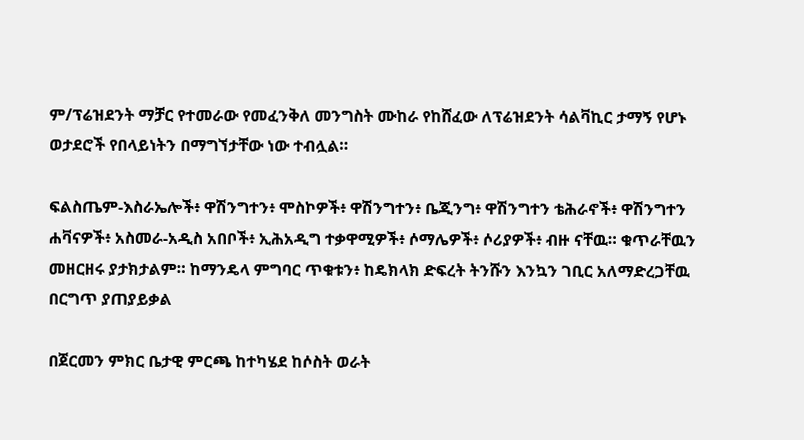ም/ፕሬዝደንት ማቻር የተመራው የመፈንቅለ መንግስት ሙከራ የከሸፈው ለፕሬዝደንት ሳልቫኪር ታማኝ የሆኑ ወታደሮች የበላይነትን በማግኘታቸው ነው ተብሏል።

ፍልስጤም-እስራኤሎች፥ ዋሽንግተን፥ ሞስኮዎች፥ ዋሽንግተን፥ ቤጂንግ፥ ዋሽንግተን ቴሕራኖች፥ ዋሽንግተን ሐቫናዎች፥ አስመራ-አዲስ አበቦች፥ ኢሕአዲግ ተቃዋሚዎች፥ ሶማሌዎች፥ ሶሪያዎች፥ ብዙ ናቸዉ። ቁጥራቸዉን መዘርዘሩ ያታክታልም። ከማንዴላ ምግባር ጥቁቱን፥ ከዴክላክ ድፍረት ትንሹን እንኳን ገቢር አለማድረጋቸዉ በርግጥ ያጠያይቃል

በጀርመን ምክር ቤታዊ ምርጫ ከተካሄደ ከሶስት ወራት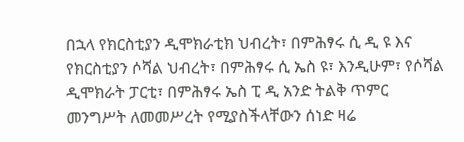በኋላ የክርስቲያን ዲሞክራቲክ ህብረት፣ በምሕፃሩ ሲ ዲ ዩ እና የክርስቲያን ሶሻል ህብረት፣ በምሕፃሩ ሲ ኤስ ዩ፣ እንዲሁም፣ የሶሻል ዲሞክራት ፓርቲ፣ በምሕፃሩ ኤስ ፒ ዲ አንድ ትልቅ ጥምር መንግሥት ለመመሥረት የሚያስችላቸውን ሰነድ ዛሬ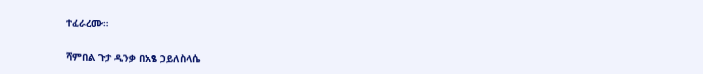ተፈራረሙ።

ሻምበል ጉታ ዲንቃ በአፄ ኃይለስላሴ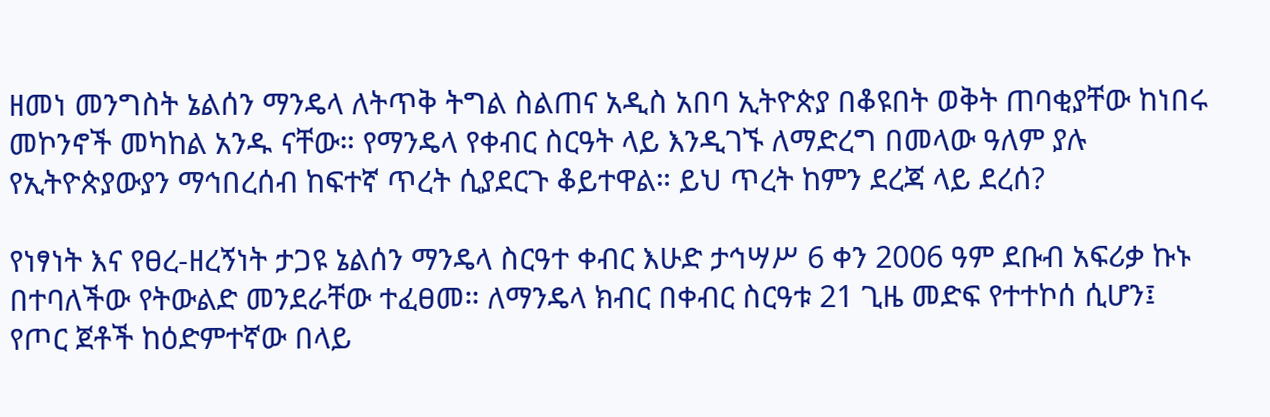ዘመነ መንግስት ኔልሰን ማንዴላ ለትጥቅ ትግል ስልጠና አዲስ አበባ ኢትዮጵያ በቆዩበት ወቅት ጠባቂያቸው ከነበሩ መኮንኖች መካከል አንዱ ናቸው። የማንዴላ የቀብር ስርዓት ላይ እንዲገኙ ለማድረግ በመላው ዓለም ያሉ የኢትዮጵያውያን ማኅበረሰብ ከፍተኛ ጥረት ሲያደርጉ ቆይተዋል። ይህ ጥረት ከምን ደረጃ ላይ ደረሰ?

የነፃነት እና የፀረ-ዘረኝነት ታጋዩ ኔልሰን ማንዴላ ስርዓተ ቀብር እሁድ ታኅሣሥ 6 ቀን 2006 ዓም ደቡብ አፍሪቃ ኩኑ በተባለችው የትውልድ መንደራቸው ተፈፀመ። ለማንዴላ ክብር በቀብር ስርዓቱ 21 ጊዜ መድፍ የተተኮሰ ሲሆን፤ የጦር ጀቶች ከዕድምተኛው በላይ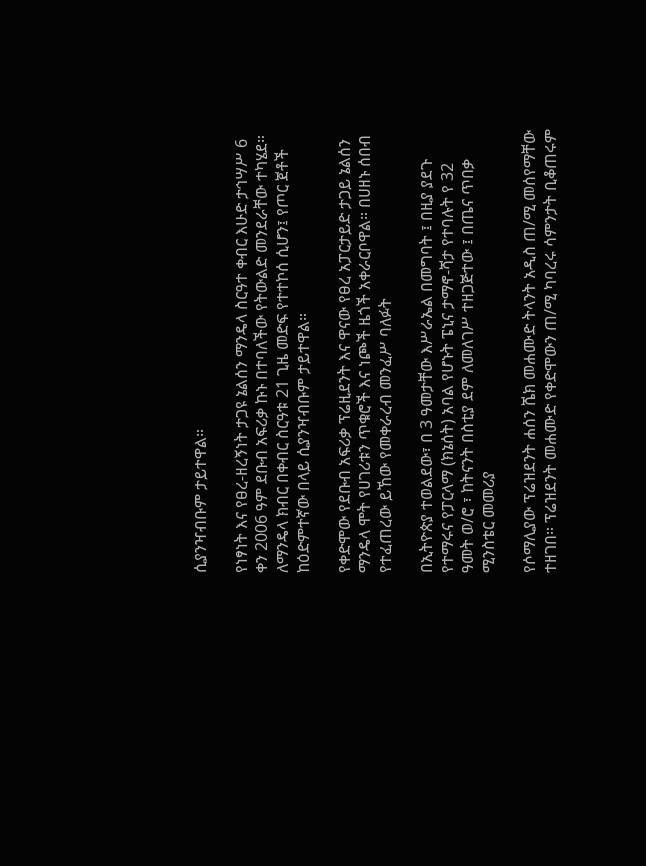ሲያንዣብቡም ታይተዋል።

የነፃነት እና የፀረ-ዘረኝነት ታጋዩ ኔልሰን ማንዴላ ስርዓተ ቀብር እሁድ ታኅሣሥ 6 ቀን 2006 ዓም ደቡብ አፍሪቃ ኩኑ በተባለችው የትውልድ መንደራቸው ተካሄደ። ለማንዴላ ክብር በቀብር ስርዓቱ 21 ጊዜ መድፍ የተተኮሰ ሲሆን፤ የጦር ጀቶች ከዕድምተኛው በላይ ሲያንዣብቡም ታይተዋል።

የቀድሞው የደቡብ አፍሪቃ ፕሬዚደንት እና ዋናው የፀረ አፓርታይድ ታጋይ ኔልሰን ማንዴላ ሞት የሀገሪቱን ጥቁሮች እና ነጮች ዜጎች አቀራርቦዋል። በሀዘኑ ሰበብ የተፈጠረው ይኸው የመቀራረብ መንፈሥ ባለፉት

በኢትዮጵያ ተወልደው፣ በ 3 ዓመታቸው እሥራኤል በመግባት ፤ በዚያ ያደጉ የተማሩና የፓርላማ (ክኔሰት) አባል የሆኑት ፔኒና ታማኖ-ሻታ የተባሉት የ 32 ዓመት ወ/ሮ ፣ ከትናንት በስቲያ ደም ለመለገሥ ተዘጋጅተው ፤ በጤና ጥበቃ ሚንስቴር መመሪያ

የሶማሊያው ፕሬዝደንት ሐሰን ሼክ መሐሙድ ትላንት አዲስ ጠ/ሚ መሰየማቸው ተዘገበ። ፕሬዝደንት መሐሙድ የቀድሞውን ጠ/ሚ ካባረሩ ሳምንታት ቢቆጠሩም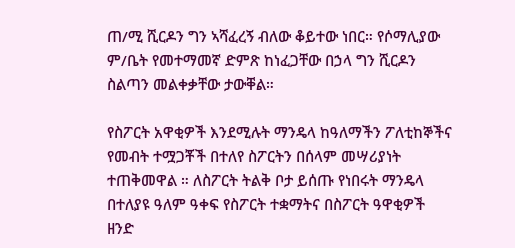ጠ/ሚ ሺርዶን ግን ኣሻፈረኝ ብለው ቆይተው ነበር። የሶማሊያው ም/ቤት የመተማመኛ ድምጽ ከነፈጋቸው በኃላ ግን ሺርዶን ስልጣን መልቀቃቸው ታውቐል።

የስፖርት አዋቂዎች እንደሚሉት ማንዴላ ከዓለማችን ፖለቲከኞችና የመብት ተሟጋቾች በተለየ ስፖርትን በሰላም መሣሪያነት ተጠቅመዋል ። ለስፖርት ትልቅ ቦታ ይሰጡ የነበሩት ማንዴላ በተለያዩ ዓለም ዓቀፍ የስፖርት ተቋማትና በስፖርት ዓዋቂዎች ዘንድ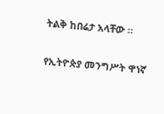ትልቅ ከበሬታ አላቸው ።

የኢትዮጵያ መንግሥት ዋነኛ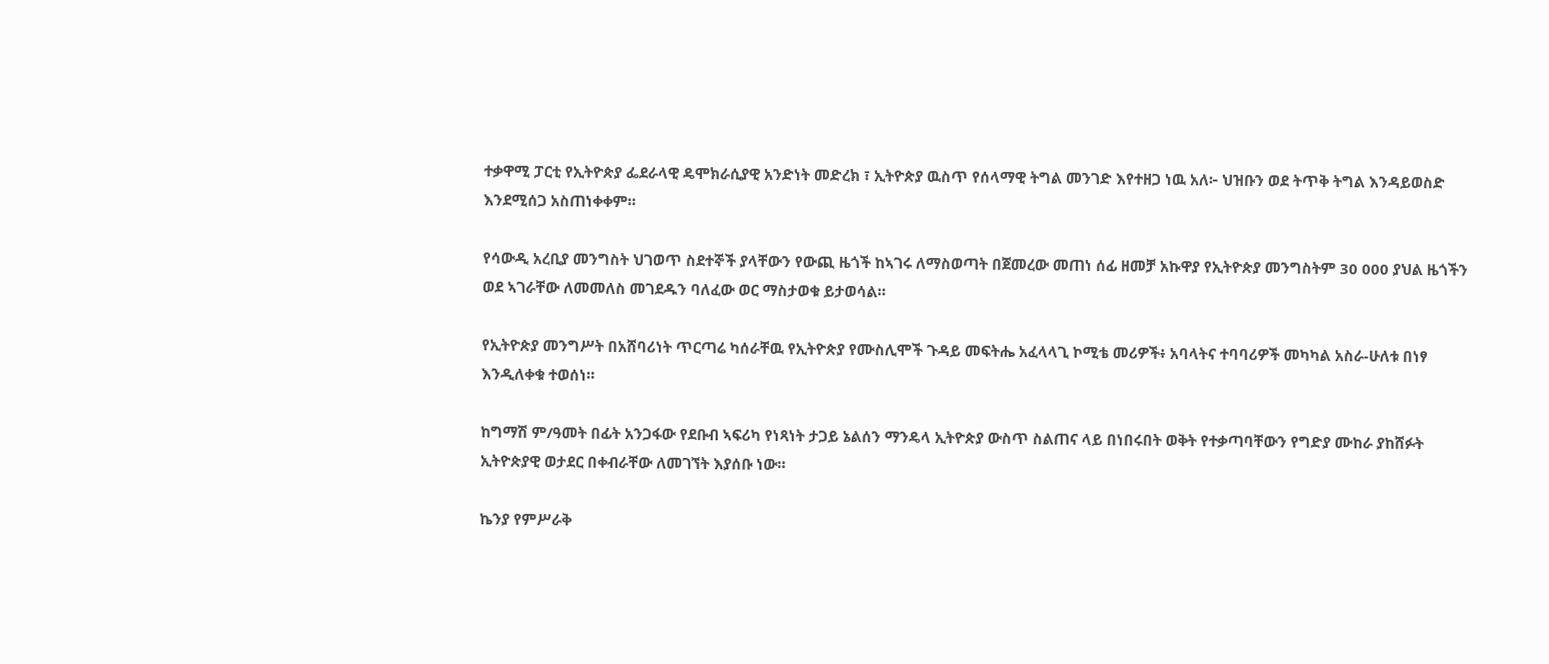ተቃዋሚ ፓርቲ የኢትዮጵያ ፌደራላዊ ዴሞክራሲያዊ አንድነት መድረክ ፣ ኢትዮጵያ ዉስጥ የሰላማዊ ትግል መንገድ እየተዘጋ ነዉ አለ፦ ህዝቡን ወደ ትጥቅ ትግል እንዳይወስድ እንደሚሰጋ አስጠነቀቀም።

የሳውዲ አረቢያ መንግስት ህገወጥ ስደተኞች ያላቸውን የውጪ ዜጎች ከኣገሩ ለማስወጣት በጀመረው መጠነ ሰፊ ዘመቻ አኩዋያ የኢትዮጵያ መንግስትም 30 000 ያህል ዜጎችን ወደ ኣገራቸው ለመመለስ መገደዱን ባለፈው ወር ማስታወቁ ይታወሳል።

የኢትዮጵያ መንግሥት በአሸባሪነት ጥርጣሬ ካሰራቸዉ የኢትዮጵያ የሙስሊሞች ጉዳይ መፍትሔ አፈላላጊ ኮሚቴ መሪዎች፥ አባላትና ተባባሪዎች መካካል አስራ-ሁለቱ በነፃ እንዲለቀቁ ተወሰነ።

ከግማሽ ም/ዓመት በፊት አንጋፋው የደቡብ ኣፍሪካ የነጻነት ታጋይ ኔልሰን ማንዴላ ኢትዮጵያ ውስጥ ስልጠና ላይ በነበሩበት ወቅት የተቃጣባቸውን የግድያ ሙከራ ያከሸፉት ኢትዮጵያዊ ወታደር በቀብራቸው ለመገኘት እያሰቡ ነው።

ኬንያ የምሥራቅ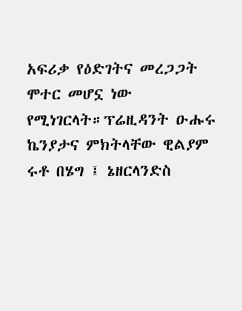አፍሪቃ የዕድገትና መረጋጋት ሞተር መሆኗ ነው የሚነገርላት።ፕሬዚዳንት ዑሑሩ ኬንያታና ምክትላቸው ዊልያም ሩቶ በሄግ ፤ ኔዘርላንድስ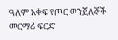ዓለም አቀፍ የጦር ወንጀለኞች መርማሪ ፍርድ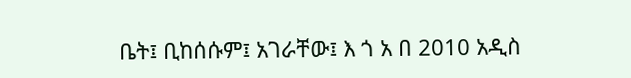ቤት፤ ቢከሰሱም፤ አገራቸው፤ እ ጎ አ በ 2010 አዲስ